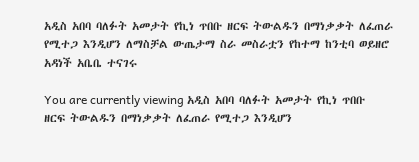አዲስ አበባ ባለፉት አመታት የኪነ ጥበቡ ዘርፍ ትውልዱን በማነቃቃት ለፈጠራ የሚተጋ እንዲሆን ለማስቻል ውጤታማ ስራ መስራቷን የከተማ ከንቲባ ወይዘሮ አዳነች አቤቤ ተናገሩ

You are currently viewing አዲስ አበባ ባለፉት አመታት የኪነ ጥበቡ ዘርፍ ትውልዱን በማነቃቃት ለፈጠራ የሚተጋ እንዲሆን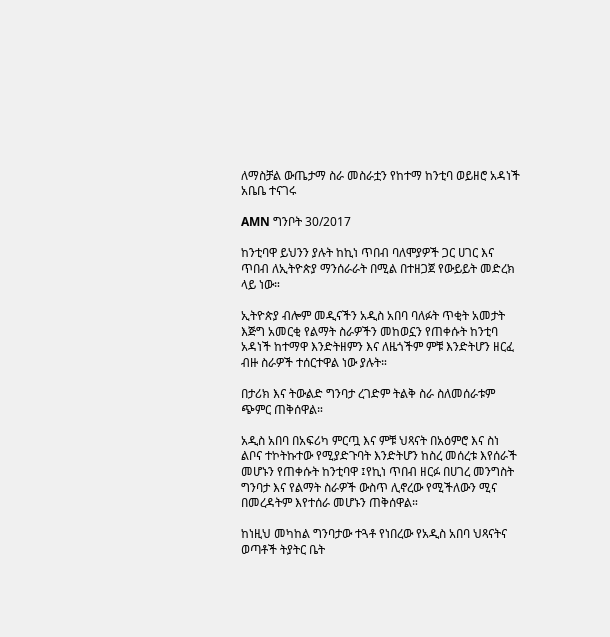ለማስቻል ውጤታማ ስራ መስራቷን የከተማ ከንቲባ ወይዘሮ አዳነች አቤቤ ተናገሩ

AMN ግንቦት 30/2017

ከንቲባዋ ይህንን ያሉት ከኪነ ጥበብ ባለሞያዎች ጋር ሀገር እና ጥበብ ለኢትዮጵያ ማንሰራራት በሚል በተዘጋጀ የውይይት መድረክ ላይ ነው።

ኢትዮጵያ ብሎም መዲናችን አዲስ አበባ ባለፉት ጥቂት አመታት እጅግ አመርቂ የልማት ስራዎችን መከወኗን የጠቀሱት ከንቲባ አዳነች ከተማዋ እንድትዘምን እና ለዜጎችም ምቹ እንድትሆን ዘርፈ ብዙ ስራዎች ተሰርተዋል ነው ያሉት።

በታሪክ እና ትውልድ ግንባታ ረገድም ትልቅ ስራ ስለመሰራቱም ጭምር ጠቅሰዋል።

አዲስ አበባ በአፍሪካ ምርጧ እና ምቹ ህጻናት በአዕምሮ እና ስነ ልቦና ተኮትኩተው የሚያድጉባት እንድትሆን ከስረ መሰረቱ እየሰራች መሆኑን የጠቀሱት ከንቲባዋ ፤የኪነ ጥበብ ዘርፉ በሀገረ መንግስት ግንባታ እና የልማት ስራዎች ውስጥ ሊኖረው የሚችለውን ሚና በመረዳትም እየተሰራ መሆኑን ጠቅሰዋል።

ከነዚህ መካከል ግንባታው ተጓቶ የነበረው የአዲስ አበባ ህጻናትና ወጣቶች ትያትር ቤት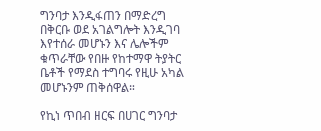ግንባታ እንዲፋጠን በማድረግ በቅርቡ ወደ አገልግሎት እንዲገባ እየተሰራ መሆኑን እና ሌሎችም ቁጥራቸው የበዙ የከተማዋ ትያትር ቤቶች የማደስ ተግባሩ የዚሁ አካል መሆኑንም ጠቅሰዋል።

የኪነ ጥበብ ዘርፍ በሀገር ግንባታ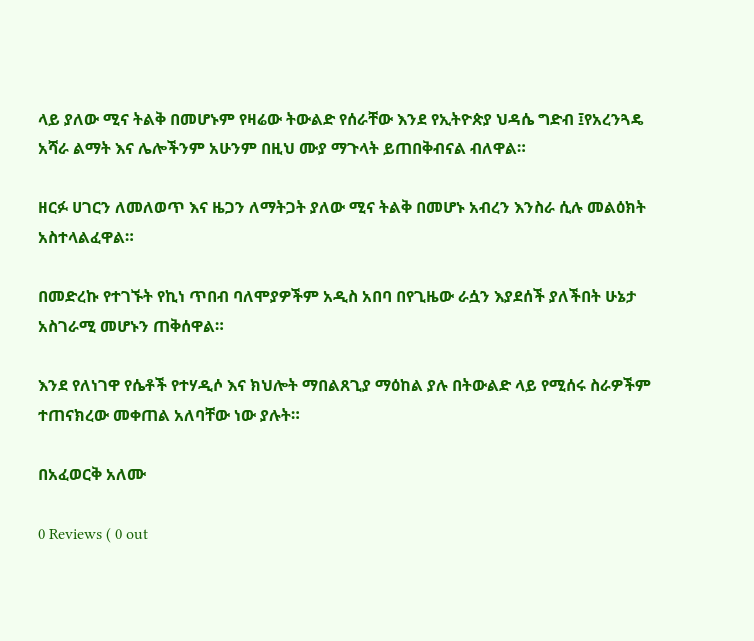ላይ ያለው ሚና ትልቅ በመሆኑም የዛሬው ትውልድ የሰራቸው እንደ የኢትዮጵያ ህዳሴ ግድብ ፤የአረንጓዴ አሻራ ልማት እና ሌሎችንም አሁንም በዚህ ሙያ ማጉላት ይጠበቅብናል ብለዋል።

ዘርፉ ሀገርን ለመለወጥ እና ዜጋን ለማትጋት ያለው ሚና ትልቅ በመሆኑ አብረን እንስራ ሲሉ መልዕክት አስተላልፈዋል።

በመድረኩ የተገኙት የኪነ ጥበብ ባለሞያዎችም አዲስ አበባ በየጊዜው ራሷን እያደሰች ያለችበት ሁኔታ አስገራሚ መሆኑን ጠቅሰዋል።

እንደ የለነገዋ የሴቶች የተሃዲሶ እና ክህሎት ማበልጸጊያ ማዕከል ያሉ በትውልድ ላይ የሚሰሩ ስራዎችም ተጠናክረው መቀጠል አለባቸው ነው ያሉት።

በአፈወርቅ አለሙ

0 Reviews ( 0 out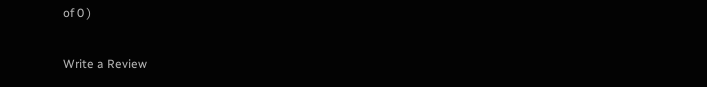of 0 )

Write a Review